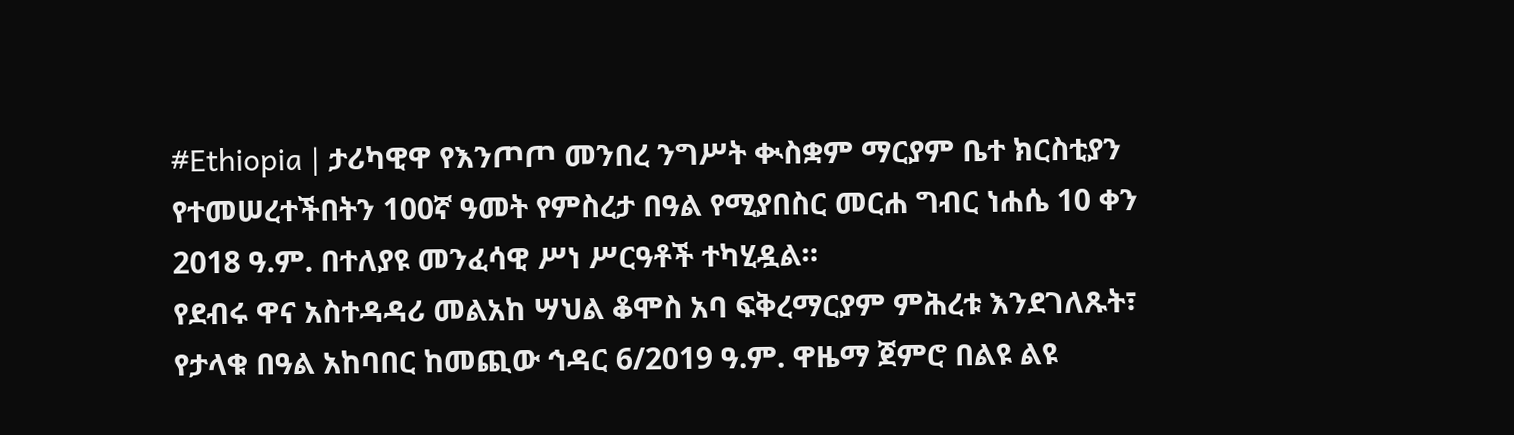#Ethiopia | ታሪካዊዋ የእንጦጦ መንበረ ንግሥት ቊስቋም ማርያም ቤተ ክርስቲያን የተመሠረተችበትን 100ኛ ዓመት የምስረታ በዓል የሚያበስር መርሐ ግብር ነሐሴ 10 ቀን 2018 ዓ.ም. በተለያዩ መንፈሳዊ ሥነ ሥርዓቶች ተካሂዷል።
የደብሩ ዋና አስተዳዳሪ መልአከ ሣህል ቆሞስ አባ ፍቅረማርያም ምሕረቱ እንደገለጹት፣ የታላቁ በዓል አከባበር ከመጪው ኅዳር 6/2019 ዓ.ም. ዋዜማ ጀምሮ በልዩ ልዩ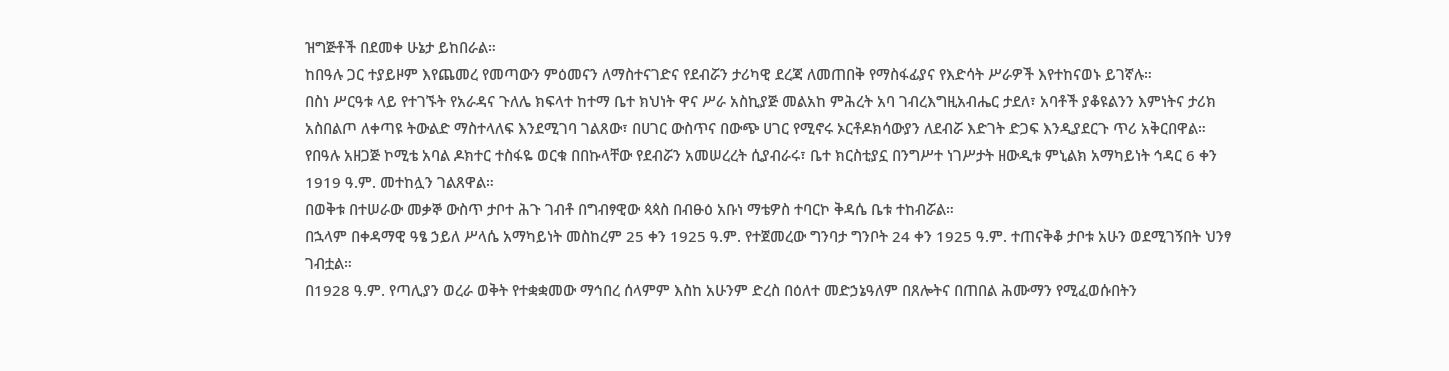ዝግጅቶች በደመቀ ሁኔታ ይከበራል።
ከበዓሉ ጋር ተያይዞም እየጨመረ የመጣውን ምዕመናን ለማስተናገድና የደብሯን ታሪካዊ ደረጃ ለመጠበቅ የማስፋፊያና የእድሳት ሥራዎች እየተከናወኑ ይገኛሉ።
በስነ ሥርዓቱ ላይ የተገኙት የአራዳና ጉለሌ ክፍላተ ከተማ ቤተ ክህነት ዋና ሥራ አስኪያጅ መልአከ ምሕረት አባ ገብረእግዚአብሔር ታደለ፣ አባቶች ያቆዩልንን እምነትና ታሪክ አስበልጦ ለቀጣዩ ትውልድ ማስተላለፍ እንደሚገባ ገልጸው፣ በሀገር ውስጥና በውጭ ሀገር የሚኖሩ ኦርቶዶክሳውያን ለደብሯ እድገት ድጋፍ እንዲያደርጉ ጥሪ አቅርበዋል።
የበዓሉ አዘጋጅ ኮሚቴ አባል ዶክተር ተስፋዬ ወርቁ በበኩላቸው የደብሯን አመሠረረት ሲያብራሩ፣ ቤተ ክርስቲያኗ በንግሥተ ነገሥታት ዘውዲቱ ምኒልክ አማካይነት ኅዳር 6 ቀን 1919 ዓ.ም. መተከሏን ገልጸዋል።
በወቅቱ በተሠራው መቃኞ ውስጥ ታቦተ ሕጉ ገብቶ በግብፃዊው ጳጳስ በብፁዕ አቡነ ማቴዎስ ተባርኮ ቅዳሴ ቤቱ ተከብሯል።
በኋላም በቀዳማዊ ዓፄ ኃይለ ሥላሴ አማካይነት መስከረም 25 ቀን 1925 ዓ.ም. የተጀመረው ግንባታ ግንቦት 24 ቀን 1925 ዓ.ም. ተጠናቅቆ ታቦቱ አሁን ወደሚገኝበት ህንፃ ገብቷል።
በ1928 ዓ.ም. የጣሊያን ወረራ ወቅት የተቋቋመው ማኅበረ ሰላምም እስከ አሁንም ድረስ በዕለተ መድኃኔዓለም በጸሎትና በጠበል ሕሙማን የሚፈወሱበትን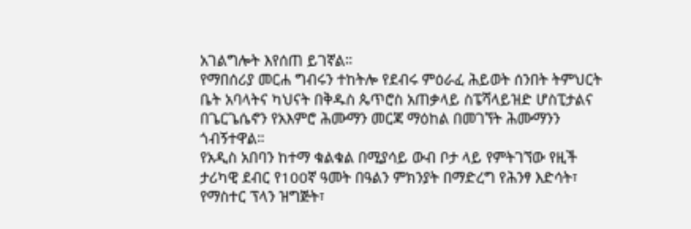አገልግሎት እየሰጠ ይገኛል።
የማበሰሪያ መርሐ ግብሩን ተከትሎ የደብሩ ምዕራፈ ሕይወት ሰንበት ትምህርት ቤት አባላትና ካህናት በቅዱስ ጴጥሮስ አጠቃላይ ስፔሻላይዝድ ሆስፒታልና በጌርጌሴኖን የአእምሮ ሕሙማን መርጃ ማዕከል በመገኘት ሕሙማንን ጎብኝተዋል።
የአዲስ አበባን ከተማ ቁልቁል በሚያሳይ ውብ ቦታ ላይ የምትገኘው የዚች ታሪካዊ ደብር የ100ኛ ዓመት በዓልን ምክንያት በማድረግ የሕንፃ እድሳት፣ የማስተር ፕላን ዝግጅት፣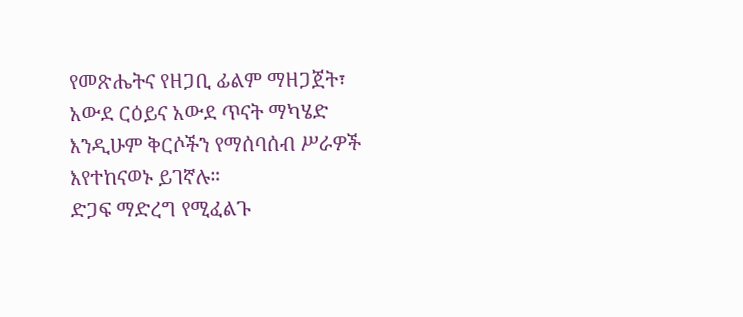የመጽሔትና የዘጋቢ ፊልም ማዘጋጀት፣ አውደ ርዕይና አውደ ጥናት ማካሄድ እንዲሁም ቅርሶችን የማሰባሰብ ሥራዎች እየተከናወኑ ይገኛሉ።
ድጋፍ ማድረግ የሚፈልጉ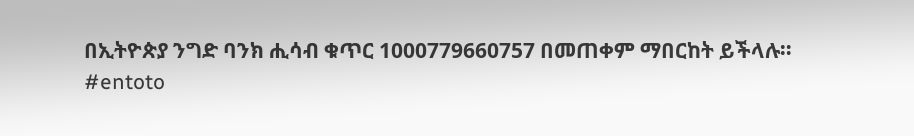በኢትዮጵያ ንግድ ባንክ ሒሳብ ቁጥር 1000779660757 በመጠቀም ማበርከት ይችላሉ።
#entoto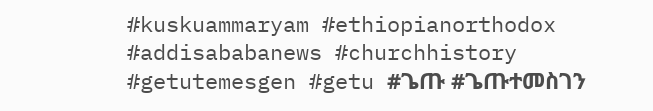#kuskuammaryam #ethiopianorthodox #addisababanews #churchhistory
#getutemesgen #getu #ጌጡ #ጌጡተመስገን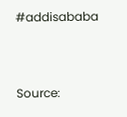#addisababa



Source: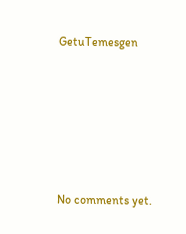GetuTemesgen








No comments yet.